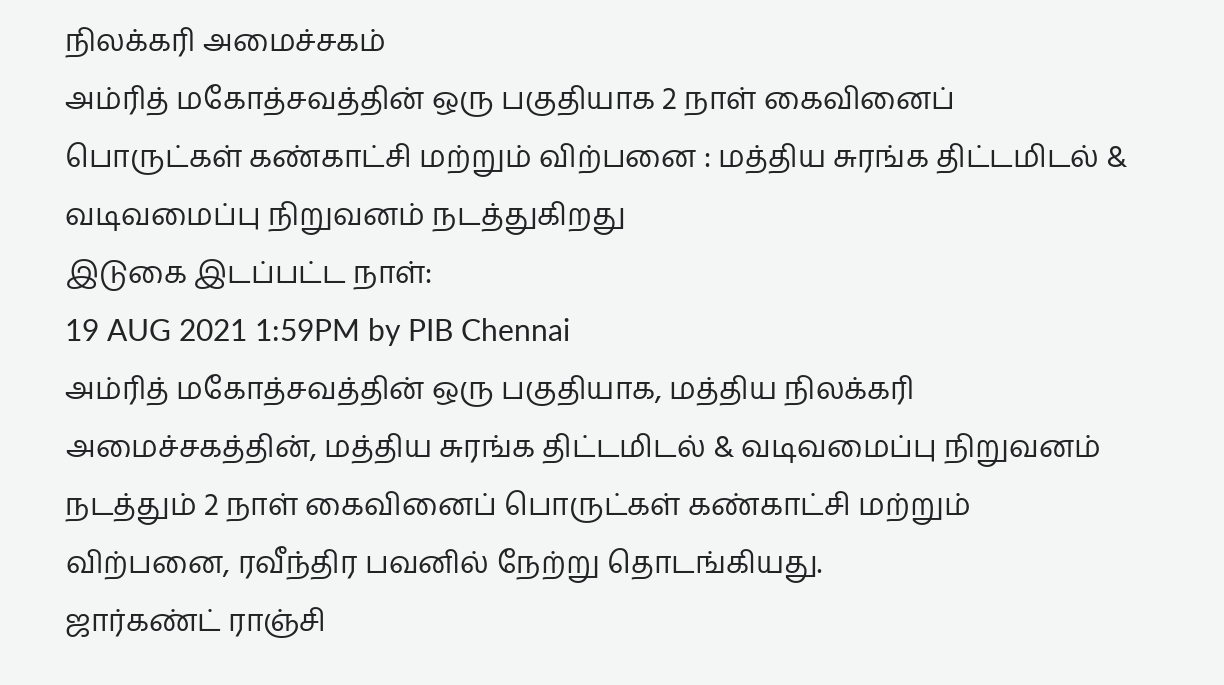நிலக்கரி அமைச்சகம்
அம்ரித் மகோத்சவத்தின் ஒரு பகுதியாக 2 நாள் கைவினைப் பொருட்கள் கண்காட்சி மற்றும் விற்பனை : மத்திய சுரங்க திட்டமிடல் & வடிவமைப்பு நிறுவனம் நடத்துகிறது
இடுகை இடப்பட்ட நாள்:
19 AUG 2021 1:59PM by PIB Chennai
அம்ரித் மகோத்சவத்தின் ஒரு பகுதியாக, மத்திய நிலக்கரி அமைச்சகத்தின், மத்திய சுரங்க திட்டமிடல் & வடிவமைப்பு நிறுவனம் நடத்தும் 2 நாள் கைவினைப் பொருட்கள் கண்காட்சி மற்றும் விற்பனை, ரவீந்திர பவனில் நேற்று தொடங்கியது.
ஜார்கண்ட் ராஞ்சி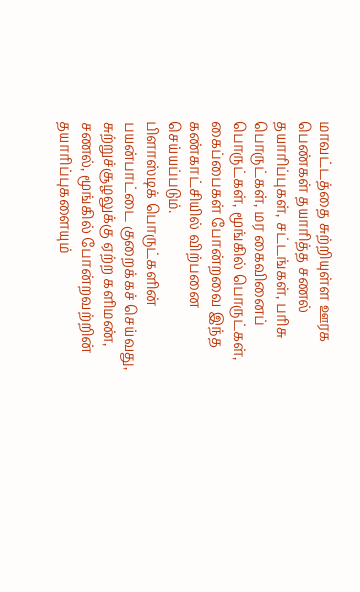மாவட்டத்தை சுற்றியுள்ள ஊரக பெண்கள் தயாரித்த சணல் தயாரிப்புகள், சட்டங்கள், பரிசு பொருட்கள், மர கைவினைப் பொருட்கள், மூங்கில் பொருட்கள், கைப்பைகள் போன்றவை இந்த கண்காட்சியில் விற்பனை செய்யப்படும்.
பிளாஸ்டிக் பொருட்களின் பயன்பாட்டை குறைக்கச் செய்வது, சுற்றுச்சூழலுக்கு ஏற்ற களிமண், சணல், மூங்கில் போன்றவற்றின் தயாரிப்புகளையும்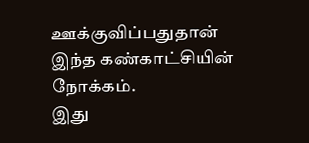ஊக்குவிப்பதுதான் இந்த கண்காட்சியின் நோக்கம்.
இது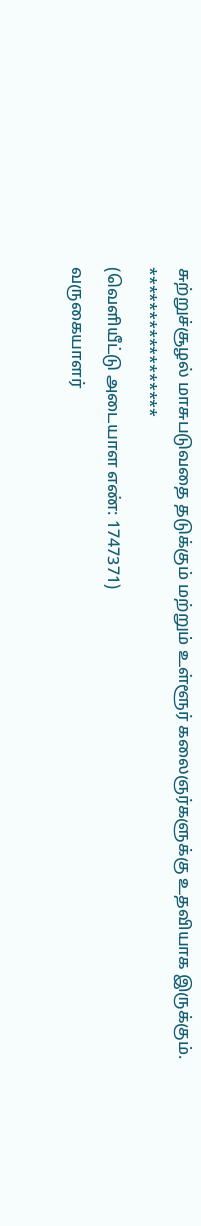சுற்றுச்சூழல் மாசுபடுவதை தடுக்கும் மற்றும் உள்ளூர் கலைஞர்களுக்கு உதவியாக இருக்கும்.
*****************
(வெளியீட்டு அடையாள எண்: 1747371)
வருகையாளர்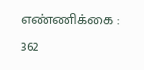எண்ணிக்கை : 362